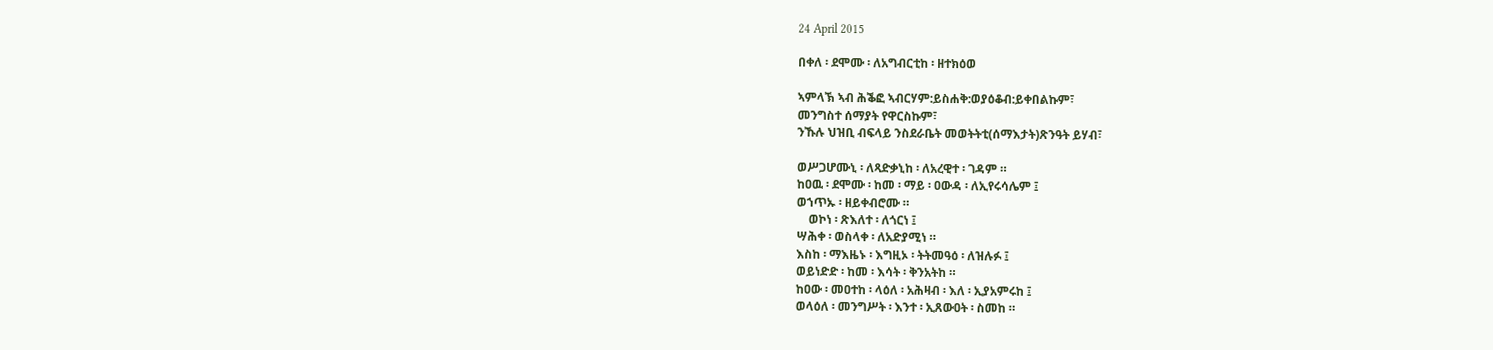24 April 2015

በቀለ ፡ ደሞሙ ፡ ለአግብርቲከ ፡ ዘተክዕወ

ኣምላኽ ኣብ ሕቕፎ ኣብርሃም:ይስሐቅ:ወያዕቆብ:ይቀበልኩም፣
መንግስተ ሰማያት የዋርስኩም፣
ንኹሉ ህዝቢ ብፍላይ ንስደራቤት መወትትቲ(ሰማእታት)ጽንዓት ይሃብ፣

ወሥጋሆሙኒ ፡ ለጻድቃኒከ ፡ ለአረዊተ ፡ ገዳም ።
ከዐዉ ፡ ደሞሙ ፡ ከመ ፡ ማይ ፡ ዐውዳ ፡ ለኢየሩሳሌም ፤
ወኀጥኡ ፡ ዘይቀብሮሙ ።
    ወኮነ ፡ ጽእለተ ፡ ለጎርነ ፤
ሣሕቀ ፡ ወስላቀ ፡ ለአድያሚነ ።
እስከ ፡ ማእዜኑ ፡ እግዚኦ ፡ ትትመዓዕ ፡ ለዝሉፉ ፤
ወይነድድ ፡ ከመ ፡ እሳት ፡ ቅንአትከ ።
ከዐው ፡ መዐተከ ፡ ላዕለ ፡ አሕዛብ ፡ እለ ፡ ኢያአምሩከ ፤
ወላዕለ ፡ መንግሥት ፡ እንተ ፡ ኢጸውዐት ፡ ስመከ ።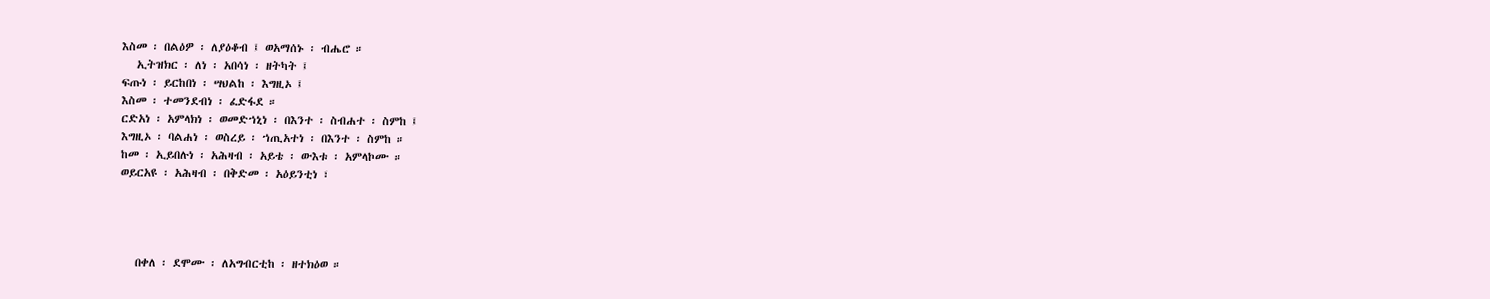እስመ ፡ በልዕዎ ፡ ለያዕቆብ ፤ ወአማሰኑ ፡ ብሔሮ ።
   ኢትዝክር ፡ ለነ ፡ አበሳነ ፡ ዘትካት ፤
ፍጡነ ፡ ይርከበነ ፡ ሣህልከ ፡ እግዚኦ ፤
እስመ ፡ ተመንደብነ ፡ ፈድፋደ ።
ርድአነ ፡ አምላክነ ፡ ወመድኀኒነ ፡ በእንተ ፡ ስብሐተ ፡ ስምከ ፤
እግዚኦ ፡ ባልሐነ ፡ ወስረይ ፡ ኀጢአተነ ፡ በእንተ ፡ ስምከ ።
ከመ ፡ ኢይበሉነ ፡ አሕዛብ ፡ አይቴ ፡ ውእቱ ፡ አምላኮሙ ።
ወይርአዩ ፡ አሕዛብ ፡ በቅድመ ፡ አዕይንቲነ ፣




   በቀለ ፡ ደሞሙ ፡ ለአግብርቲከ ፡ ዘተክዕወ ።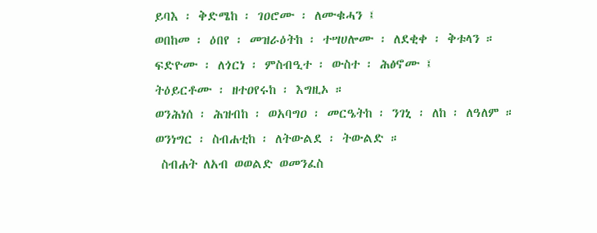ይባእ ፡ ቅድሜከ ፡ ገዐሮሙ ፡ ለሙቁሓን ፤
ወበከመ ፡ ዕበየ ፡ መዝራዕትከ ፡ ተሣሀሎሙ ፡ ለደቂቀ ፡ ቅቱላን ።
ፍድዮሙ ፡ ለጎርነ ፡ ምስብዒተ ፡ ውስተ ፡ ሕፅኖሙ ፤
ትዕይርቶሙ ፡ ዘተዐየሩከ ፡ እግዚኦ ።
ወንሕነሰ ፡ ሕዝብከ ፡ ወአባግዐ ፡ መርዔትከ ፡ ንገኒ ፡ ለከ ፡ ለዓለም ።
ወንነግር ፡ ስብሐቲከ ፡ ለትውልደ ፡ ትውልድ ።
 ስብሐት ለአብ ወወልድ ወመንፈስ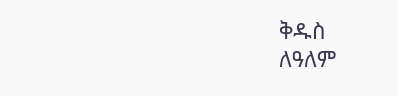ቅዱስ
ለዓለም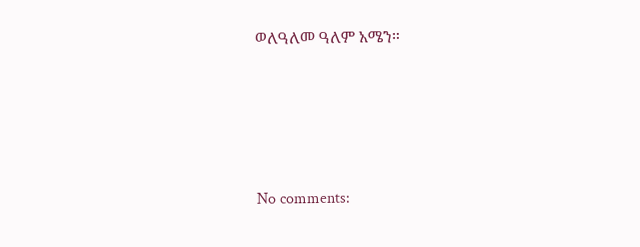ወለዓለመ ዓለም አሜን።




No comments: